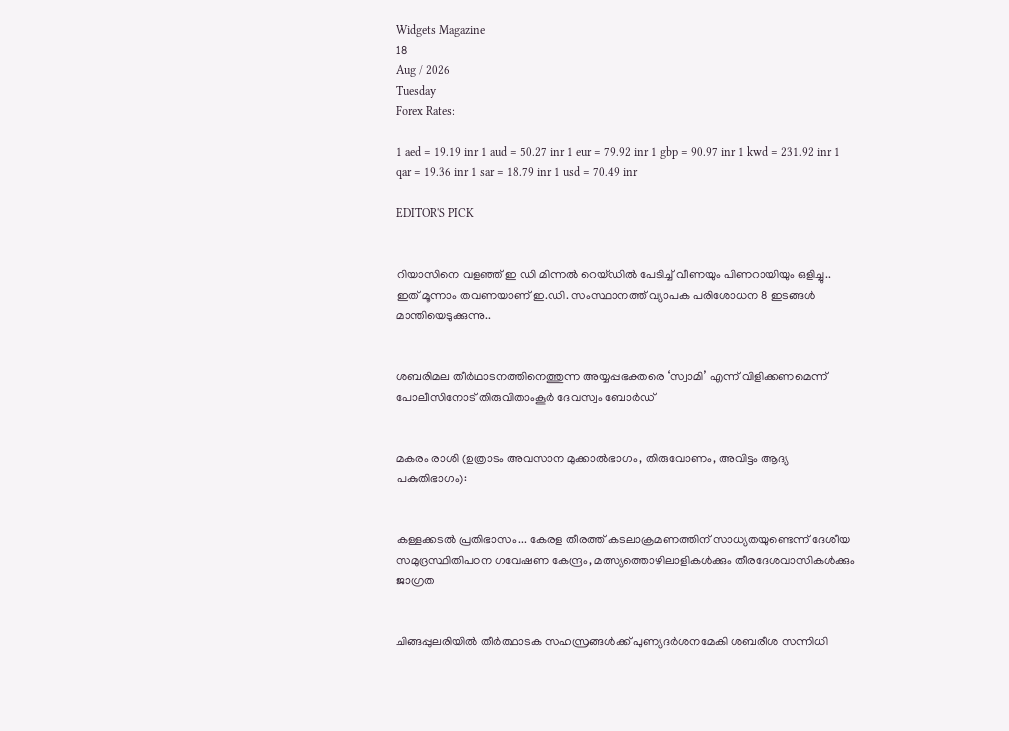Widgets Magazine
18
Aug / 2026
Tuesday
Forex Rates:

1 aed = 19.19 inr 1 aud = 50.27 inr 1 eur = 79.92 inr 1 gbp = 90.97 inr 1 kwd = 231.92 inr 1 qar = 19.36 inr 1 sar = 18.79 inr 1 usd = 70.49 inr

EDITOR'S PICK


റിയാസിനെ വളഞ്ഞ് ഇ ഡി മിന്നൽ റെയ്ഡിൽ പേടിച്ച് വീണയും പിണറായിയും ഒളിച്ചു.. ഇത് മൂന്നാം തവണയാണ് ഇ.ഡി. സംസ്ഥാനത്ത് വ്യാപക പരിശോധന 8 ഇടങ്ങൾ മാന്തിയെടുക്കുന്നു..


ശബരിമല തീർഥാടനത്തിനെത്തുന്ന അയ്യപ്പഭക്തരെ ‘സ്വാമി’ എന്ന് വിളിക്കണമെന്ന് പോലീസിനോട് തിരുവിതാംകൂർ ദേവസ്വം ബോർഡ്


മകരം രാശി (ഉത്രാടം അവസാന മുക്കാൽഭാഗം, തിരുവോണം, അവിട്ടം ആദ്യ പകുതിഭാഗം):


കള്ളക്കടൽ പ്രതിഭാസം... കേരള തീരത്ത് കടലാക്രമണത്തിന് സാധ്യതയുണ്ടെന്ന് ദേശീയ സമുദ്രസ്ഥിതിപഠന ഗവേഷണ കേന്ദ്രം, മത്സ്യത്തൊഴിലാളികൾക്കും തീരദേശവാസികൾക്കും ജാഗ്രത


ചിങ്ങപ്പുലരിയിൽ തീർത്ഥാടക സഹസ്രങ്ങൾക്ക് പുണ്യദർശനമേകി ശബരീശ സന്നിധി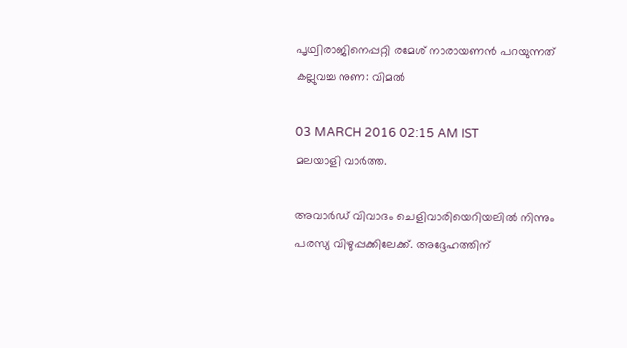പൃഥ്വിരാജിനെപ്പറ്റി രമേശ് നാരായണന്‍ പറയുന്നത് കല്ലുവച്ച നുണ: വിമല്‍

03 MARCH 2016 02:15 AM IST
മലയാളി വാര്‍ത്ത.

അവാര്‍ഡ് വിവാദം ചെളിവാരിയെറിയലില്‍ നിന്നും പരസ്യ വിഴുപ്പക്കിലേക്ക്. അദ്ദേഹത്തിന്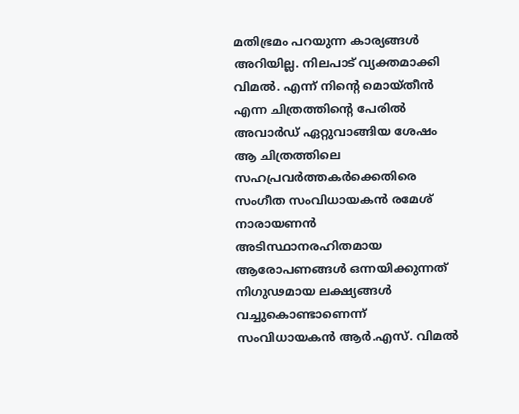മതിഭ്രമം പറയുന്ന കാര്യങ്ങള്‍ അറിയില്ല. നിലപാട് വ്യക്തമാക്കി വിമല്‍. എന്ന് നിന്റെ മൊയ്തീന്‍ എന്ന ചിത്രത്തിന്റെ പേരില്‍ അവാര്‍ഡ് ഏറ്റുവാങ്ങിയ ശേഷം ആ ചിത്രത്തിലെ സഹപ്രവര്‍ത്തകര്‍ക്കെതിരെ സംഗീത സംവിധായകന്‍ രമേശ് നാരായണന്‍ അടിസ്ഥാനരഹിതമായ ആരോപണങ്ങള്‍ ഒന്നയിക്കുന്നത് നിഗുഢമായ ലക്ഷ്യങ്ങള്‍ വച്ചുകൊണ്ടാണെന്ന് സംവിധായകന്‍ ആര്‍.എസ്. വിമല്‍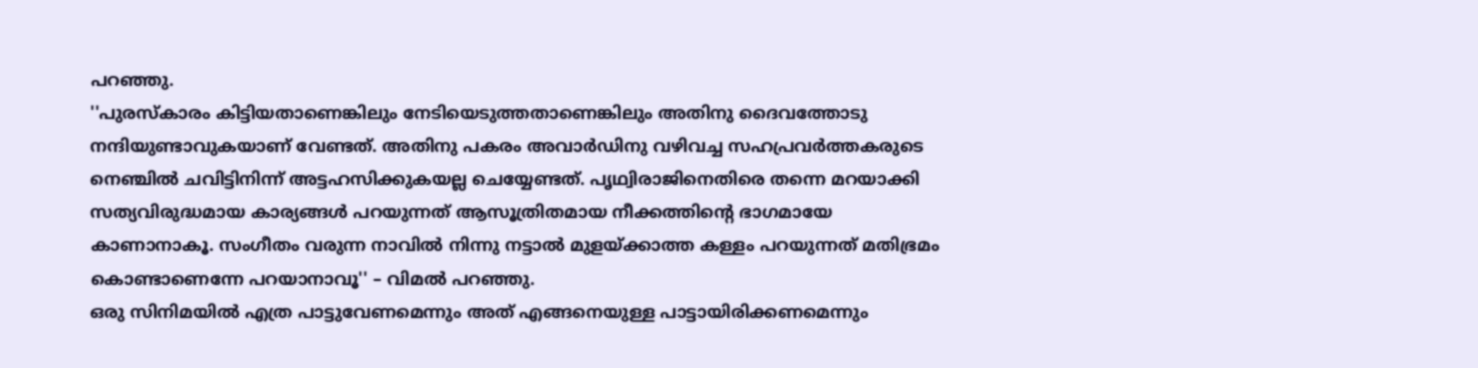പറഞ്ഞു.
''പുരസ്‌കാരം കിട്ടിയതാണെങ്കിലും നേടിയെടുത്തതാണെങ്കിലും അതിനു ദൈവത്തോടു നന്ദിയുണ്ടാവുകയാണ് വേണ്ടത്. അതിനു പകരം അവാര്‍ഡിനു വഴിവച്ച സഹപ്രവര്‍ത്തകരുടെ നെഞ്ചില്‍ ചവിട്ടിനിന്ന് അട്ടഹസിക്കുകയല്ല ചെയ്യേണ്ടത്. പൃഥ്വിരാജിനെതിരെ തന്നെ മറയാക്കി സത്യവിരുദ്ധമായ കാര്യങ്ങള്‍ പറയുന്നത് ആസൂത്രിതമായ നീക്കത്തിന്റെ ഭാഗമായേ കാണാനാകൂ. സംഗീതം വരുന്ന നാവില്‍ നിന്നു നട്ടാല്‍ മുളയ്ക്കാത്ത കള്ളം പറയുന്നത് മതിഭ്രമം കൊണ്ടാണെന്നേ പറയാനാവൂ'' – വിമല്‍ പറഞ്ഞു.
ഒരു സിനിമയില്‍ എത്ര പാട്ടുവേണമെന്നും അത് എങ്ങനെയുള്ള പാട്ടായിരിക്കണമെന്നും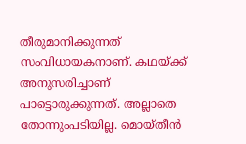തീരുമാനിക്കുന്നത് സംവിധായകനാണ്. കഥയ്ക്ക് അനുസരിച്ചാണ് പാട്ടൊരുക്കുന്നത്. അല്ലാതെ തോന്നുംപടിയില്ല. മൊയ്തീന്‍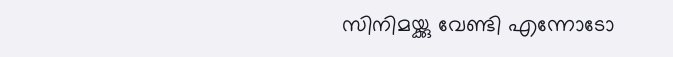സിനിമയ്ക്കു വേണ്ടി എന്നോടോ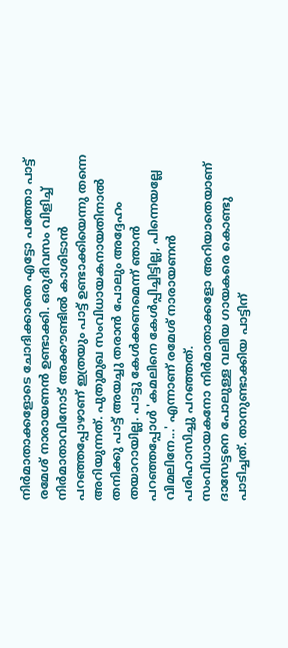നിര്‍മാതാക്കളോടെ ചോദിക്കാതെ എട്ടോ പത്തോ പാട്ട് രമേശ് നാരായണന്‍ ഉണ്ടാക്കി. ഒരുദിവസം വിളിച്ച് നിര്‍മാതാവിനോട് അക്കൗണ്ടില്‍ കാശിടാന്‍ പറഞ്ഞപ്പോഴാണ് ഇത്രയും പാട്ട് ഉണ്ടാക്കിയെന്നു തന്നെ അറിയുന്നത്. പുതുമുഖ സംവിധായകനായതിനാല്‍ തനിക്കു പാട്ട് അയച്ചു തരാന്‍ പോലും അദ്ദേഹം തയാറായില്ല. പാട്ടു കേള്‍ക്കണമെന്ന് ഞാന്‍ പറഞ്ഞപ്പോള്‍ 'കമലിനെ കേള്‍പ്പിച്ചിട്ടില്ല, പിന്നെയല്ലേ വിമലിനേ...' എന്നാണ് രമേശ് നാരായണന്‍ പരിഹാസിച്ചു പറഞ്ഞത്.
സംവിധായകനോ നിര്‍മാതാക്കളോ അറിയാതെയാണ് ദാസേട്ടനെ പോലുള്ള വലിയ ഗായകരെ കൊണ്ടു പാടിച്ചത്. താനുണ്ടാക്കിയ പാട്ടിന്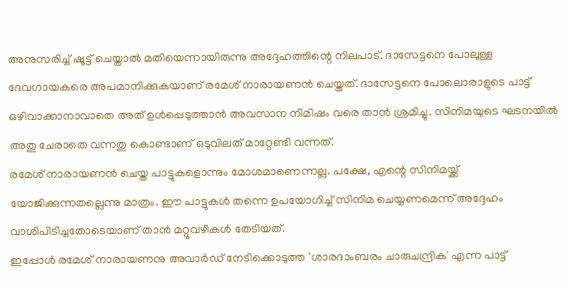അനുസരിച്ച് ഷൂട്ട് ചെയ്താല്‍ മതിയെന്നായിരുന്നു അദ്ദേഹത്തിന്റെ നിലപാട്. ദാസേട്ടനെ പോലുള്ള ദേവഗായകരെ അപമാനിക്കുകയാണ് രമേശ് നാരായണന്‍ ചെയ്തത്. ദാസേട്ടനെ പോലൊരാളുടെ പാട്ട് ഒഴിവാക്കാനാവാതെ അത് ഉള്‍പ്പെടുത്താന്‍ അവസാന നിമിഷം വരെ താന്‍ ശ്രമിച്ചു. സിനിമയുടെ ഘടനയില്‍ അതു ചേരാതെ വന്നതു കൊണ്ടാണ് ഒടുവിലത് മാറ്റേണ്ടി വന്നത്.
രമേശ് നാരായണന്‍ ചെയ്ത പാട്ടുകളൊന്നും മോശമാണെന്നല്ല. പക്ഷേ, എന്റെ സിനിമയ്ക്ക് യോജിക്കുന്നതല്ലെന്നു മാത്രം. ഈ പാട്ടുകള്‍ തന്നെ ഉപയോഗിച്ച് സിനിമ ചെയ്യണമെന്ന് അദ്ദേഹം വാശിപിടിച്ചതോടെയാണ് താന്‍ മറ്റുവഴികള്‍ തേടിയത്.
ഇപ്പോള്‍ രമേശ് നാരായണനു അവാര്‍ഡ് നേടിക്കൊടുത്ത 'ശാരദാംബരം ചാരുചന്ദ്രിക' എന്ന പാട്ട്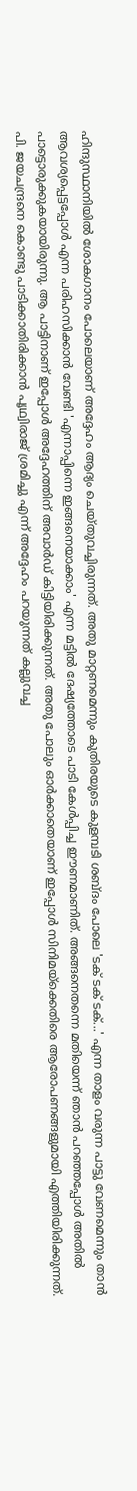ഹിന്ദുസ്ഥാനിയില്‍ ശോകഗാനം പോലെയാണ് അദ്ദേഹം ആദ്യം ചെയ്തുവച്ചിരുന്നത്. അതു മാറ്റണമെന്നും കുതിരയുടെ കുളമ്പടി ശബ്ദം പോലെ 'ടക് ടക് ടക്...' എന്ന താളം വരുന്ന പാട്ടു വേണമെന്നും താന്‍ ആവശ്യപ്പെട്ടപ്പോള്‍ എന്ന പരിഹസിക്കാന്‍ വേണ്ടി 'എന്നാപ്പിന്നെ ഇങ്ങനെയാക്കാം' എന്ന മട്ടില്‍ ദേഷ്യത്തോടെ പാടി കേള്‍പ്പിച്ച ഈണമാണിത്. അങ്ങനെതന്നെ മതിയെന്ന് ഞാന്‍ പറഞ്ഞപ്പോള്‍ അതില്‍ പാട്ടൊരുക്കുകയായിരുന്നു. ആ പാട്ടിനാണ് ഇപ്പോള്‍ അദ്ദേഹത്തിന് അവാര്‍ഡ് കിട്ടിയിരിക്കുന്നത്. അതു പോലും ഓര്‍ക്കാതെയാണ് ഇപ്പോള്‍ സിനിമയ്‌ക്കെതിരെ ആരോപണങ്ങളുമായി എത്തിയിരിക്കുന്നത്.
പി. ജയചന്ദ്രനെ കൊണ്ടു പാടിക്കാതിരിക്കാന്‍ പൃഥ്വിരാജ് ശ്രമിച്ചു എന്ന് അദ്ദേഹം പറയുന്നത് കല്ലുവച്ച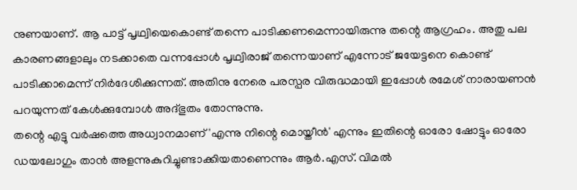നുണയാണ്. ആ പാട്ട് പൃഥ്വിയെകൊണ്ട് തന്നെ പാടിക്കണമെന്നായിരുന്നു തന്റെ ആഗ്രഹം. അതു പല കാരണങ്ങളാലും നടക്കാതെ വന്നപ്പോള്‍ പൃഥ്വിരാജ് തന്നെയാണ് എന്നോട് ജയേട്ടനെ കൊണ്ട് പാടിക്കാമെന്ന് നിര്‍ദേശിക്കുന്നത്. അതിനു നേരെ പരസ്പര വിരുദ്ധമായി ഇപ്പോള്‍ രമേശ് നാരായണന്‍ പറയുന്നത് കേള്‍ക്കുമ്പോള്‍ അദ്ഭുതം തോന്നുന്നു.
തന്റെ എട്ടു വര്‍ഷത്തെ അധ്വാനമാണ് 'എന്നു നിന്റെ മൊയ്തീന്‍' എന്നും ഇതിന്റെ ഓരോ ഷോട്ടും ഓരോ ഡയലോഗും താന്‍ അളന്നുകുറിച്ചുണ്ടാക്കിയതാണെന്നും ആര്‍.എസ്. വിമല്‍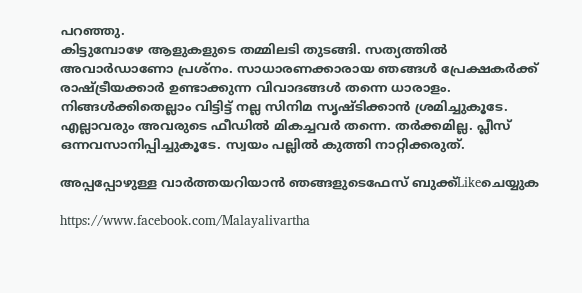പറഞ്ഞു.
കിട്ടുമ്പോഴേ ആളുകളുടെ തമ്മിലടി തുടങ്ങി. സത്യത്തില്‍ അവാര്‍ഡാണോ പ്രശ്‌നം. സാധാരണക്കാരായ ഞങ്ങള്‍ പ്രേക്ഷകര്‍ക്ക് രാഷ്ട്രീയക്കാര്‍ ഉണ്ടാക്കുന്ന വിവാദങ്ങള്‍ തന്നെ ധാരാളം. നിങ്ങള്‍ക്കിതെല്ലാം വിട്ടിട്ട് നല്ല സിനിമ സൃഷ്ടിക്കാന്‍ ശ്രമിച്ചുകൂടേ. എല്ലാവരും അവരുടെ ഫീഡില്‍ മികച്ചവര്‍ തന്നെ. തര്‍ക്കമില്ല. പ്ലീസ് ഒന്നവസാനിപ്പിച്ചുകൂടേ. സ്വയം പല്ലില്‍ കുത്തി നാറ്റിക്കരുത്.

അപ്പപ്പോഴുള്ള വാര്‍ത്തയറിയാന്‍ ഞങ്ങളുടെഫേസ്‌ ബുക്ക്‌Likeചെയ്യുക

https://www.facebook.com/Malayalivartha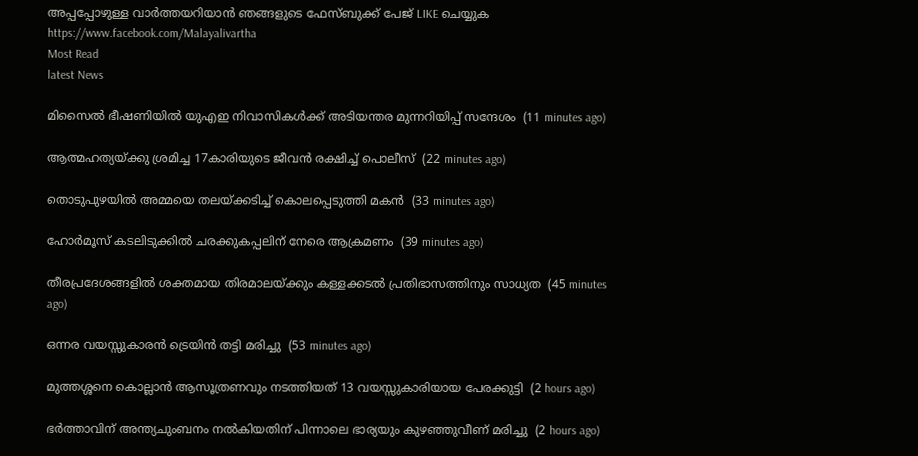അപ്പപ്പോഴുള്ള വാര്‍ത്തയറിയാന്‍ ഞങ്ങളുടെ ഫേസ്‌ബുക്ക്‌ പേജ് LIKE ചെയ്യുക
https://www.facebook.com/Malayalivartha
Most Read
latest News

മിസൈല്‍ ഭീഷണിയില്‍ യുഎഇ നിവാസികള്‍ക്ക് അടിയന്തര മുന്നറിയിപ്പ് സന്ദേശം  (11 minutes ago)

ആത്മഹത്യയ്ക്കു ശ്രമിച്ച 17കാരിയുടെ ജീവന്‍ രക്ഷിച്ച് പൊലീസ്  (22 minutes ago)

തൊടുപുഴയില്‍ അമ്മയെ തലയ്ക്കടിച്ച് കൊലപ്പെടുത്തി മകന്‍  (33 minutes ago)

ഹോര്‍മൂസ് കടലിടുക്കില്‍ ചരക്കുകപ്പലിന് നേരെ ആക്രമണം  (39 minutes ago)

തീരപ്രദേശങ്ങളില്‍ ശക്തമായ തിരമാലയ്ക്കും കള്ളക്കടല്‍ പ്രതിഭാസത്തിനും സാധ്യത  (45 minutes ago)

ഒന്നര വയസ്സുകാരന്‍ ട്രെയിന്‍ തട്ടി മരിച്ചു  (53 minutes ago)

മുത്തശ്ശനെ കൊല്ലാന്‍ ആസൂത്രണവും നടത്തിയത് 13 വയസ്സുകാരിയായ പേരക്കുട്ടി  (2 hours ago)

ഭര്‍ത്താവിന് അന്ത്യചുംബനം നല്‍കിയതിന് പിന്നാലെ ഭാര്യയും കുഴഞ്ഞുവീണ് മരിച്ചു  (2 hours ago)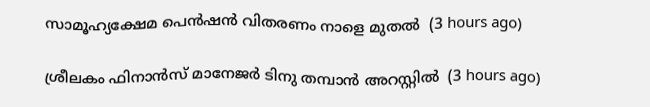സാമൂഹ്യക്ഷേമ പെന്‍ഷന്‍ വിതരണം നാളെ മുതല്‍  (3 hours ago)

ശ്രീലകം ഫിനാന്‍സ് മാനേജര്‍ ടിനു തമ്പാന്‍ അറസ്റ്റില്‍  (3 hours ago)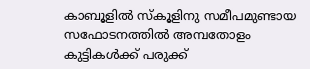കാബൂളില്‍ സ്‌കൂളിനു സമീപമുണ്ടായ സഫോടനത്തില്‍ അമ്പതോളം കുട്ടികള്‍ക്ക് പരുക്ക്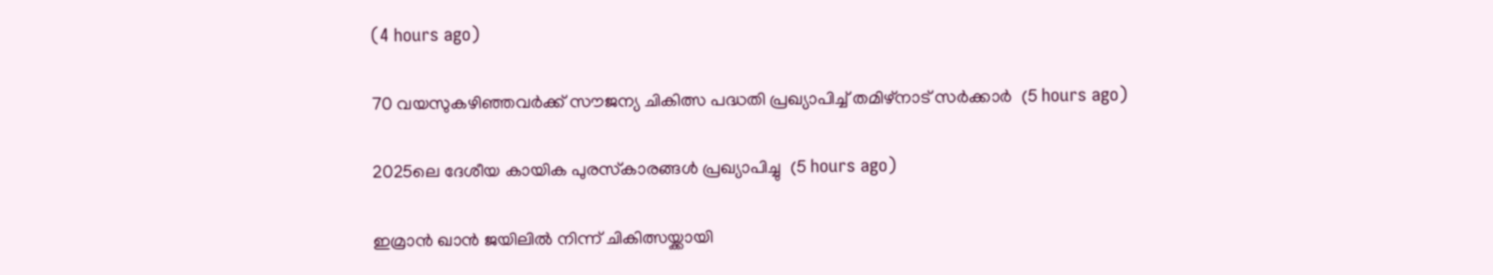(4 hours ago)

70 വയസുകഴിഞ്ഞവര്‍ക്ക് സൗജന്യ ചികിത്സ പദ്ധതി പ്രഖ്യാപിച്ച് തമിഴ്‌നാട് സര്‍ക്കാര്‍  (5 hours ago)

2025ലെ ദേശീയ കായിക പുരസ്‌കാരങ്ങള്‍ പ്രഖ്യാപിച്ചു  (5 hours ago)

ഇമ്രാന്‍ ഖാന്‍ ജയിലില്‍ നിന്ന് ചികിത്സയ്ക്കായി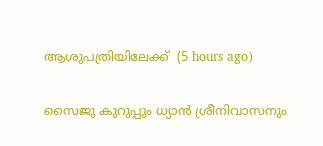ആശുപത്രിയിലേക്ക്  (5 hours ago)

സൈജു കുറുപ്പും ധ്യാൻ ശ്രീനിവാസനും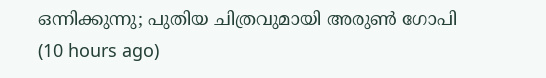ഒന്നിക്കുന്നു; പുതിയ ചിത്രവുമായി അരുൺ ഗോപി  (10 hours ago)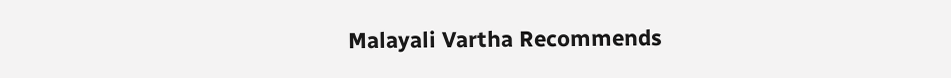Malayali Vartha Recommends